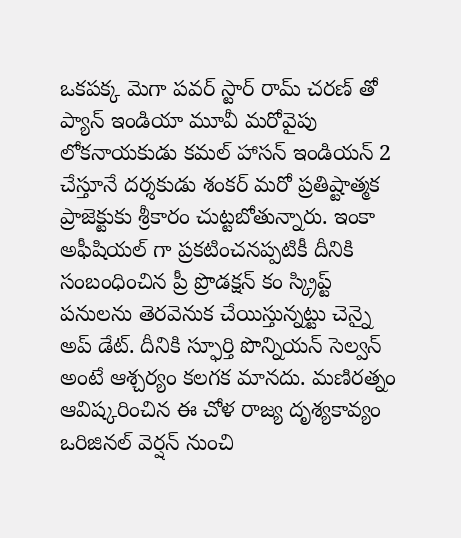ఒకపక్క మెగా పవర్ స్టార్ రామ్ చరణ్ తో ప్యాన్ ఇండియా మూవీ మరోవైపు లోకనాయకుడు కమల్ హాసన్ ఇండియన్ 2 చేస్తూనే దర్శకుడు శంకర్ మరో ప్రతిష్టాత్మక ప్రాజెక్టుకు శ్రీకారం చుట్టబోతున్నారు. ఇంకా అఫీషియల్ గా ప్రకటించనప్పటికీ దీనికి సంబంధించిన ప్రీ ప్రొడక్షన్ కం స్క్రిప్ట్ పనులను తెరవెనుక చేయిస్తున్నట్టు చెన్నై అప్ డేట్. దీనికి స్ఫూర్తి పొన్నియన్ సెల్వన్ అంటే ఆశ్చర్యం కలగక మానదు. మణిరత్నం ఆవిష్కరించిన ఈ చోళ రాజ్య దృశ్యకావ్యం ఒరిజినల్ వెర్షన్ నుంచి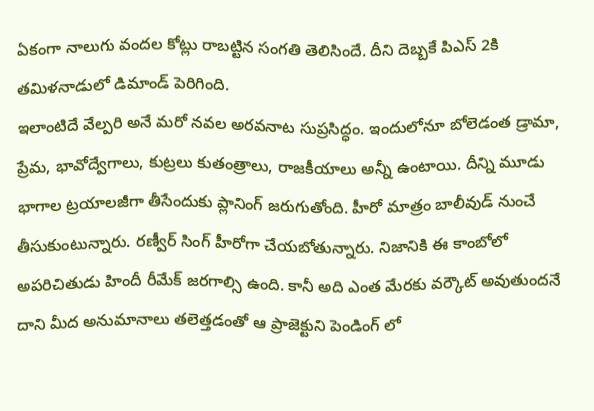ఏకంగా నాలుగు వందల కోట్లు రాబట్టిన సంగతి తెలిసిందే. దీని దెబ్బకే పిఎస్ 2కి తమిళనాడులో డిమాండ్ పెరిగింది.
ఇలాంటిదే వేల్పరి అనే మరో నవల అరవనాట సుప్రసిద్ధం. ఇందులోనూ బోలెడంత డ్రామా, ప్రేమ, భావోద్వేగాలు, కుట్రలు కుతంత్రాలు, రాజకీయాలు అన్నీ ఉంటాయి. దీన్ని మూడు భాగాల ట్రయాలజీగా తీసేందుకు ప్లానింగ్ జరుగుతోంది. హీరో మాత్రం బాలీవుడ్ నుంచే తీసుకుంటున్నారు. రణ్వీర్ సింగ్ హీరోగా చేయబోతున్నారు. నిజానికి ఈ కాంబోలో అపరిచితుడు హిందీ రీమేక్ జరగాల్సి ఉంది. కానీ అది ఎంత మేరకు వర్కౌట్ అవుతుందనే దాని మీద అనుమానాలు తలెత్తడంతో ఆ ప్రాజెక్టుని పెండింగ్ లో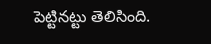పెట్టినట్టు తెలిసింది.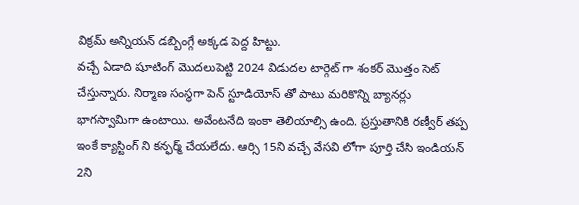విక్రమ్ అన్నియన్ డబ్బింగ్గే అక్కడ పెద్ద హిట్టు.
వచ్చే ఏడాది షూటింగ్ మొదలుపెట్టి 2024 విడుదల టార్గెట్ గా శంకర్ మొత్తం సెట్ చేస్తున్నారు. నిర్మాణ సంస్థగా పెన్ స్టూడియోస్ తో పాటు మరికొన్ని బ్యానర్లు భాగస్వామిగా ఉంటాయి. అవేంటనేది ఇంకా తెలియాల్సి ఉంది. ప్రస్తుతానికి రణ్వీర్ తప్ప ఇంకే క్యాస్టింగ్ ని కన్ఫర్మ్ చేయలేదు. ఆర్సి 15ని వచ్చే వేసవి లోగా పూర్తి చేసి ఇండియన్ 2ని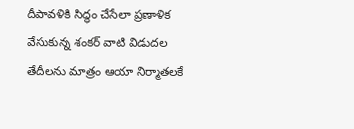దీపావళికి సిద్ధం చేసేలా ప్రణాళిక వేసుకున్న శంకర్ వాటి విడుదల తేదీలను మాత్రం ఆయా నిర్మాతలకే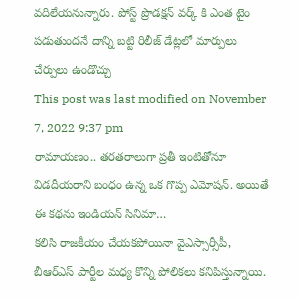వదిలేయనున్నారు. పోస్ట్ ప్రొడక్షన్ వర్క్ కి ఎంత టైం పడుతుందనే దాన్ని బట్టి రిలీజ్ డేట్లలో మార్పులు చేర్పులు ఉండొచ్చు
This post was last modified on November 7, 2022 9:37 pm
రామాయణం.. తరతరాలుగా ప్రతీ ఇంటితోనూ విడదీయరాని బంధం ఉన్న ఒక గొప్ప ఎమోషన్. అయితే ఈ కథను ఇండియన్ సినిమా…
కలిసి రాజకీయం చేయకపోయినా వైఎస్సార్సీపీ, బీఆర్ఎస్ పార్టీల మధ్య కొన్ని పోలికలు కనిపిస్తున్నాయి.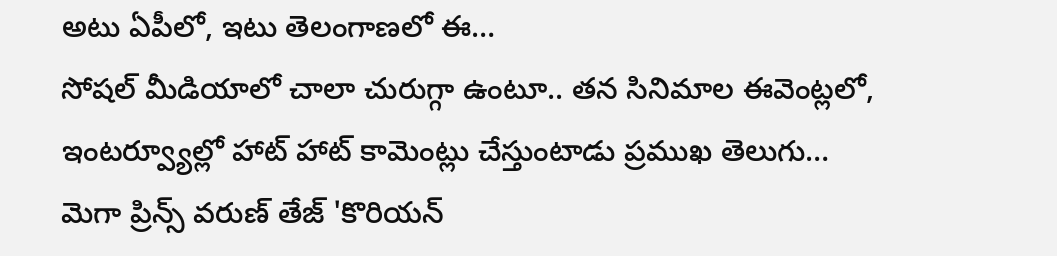అటు ఏపీలో, ఇటు తెలంగాణలో ఈ…
సోషల్ మీడియాలో చాలా చురుగ్గా ఉంటూ.. తన సినిమాల ఈవెంట్లలో, ఇంటర్వ్యూల్లో హాట్ హాట్ కామెంట్లు చేస్తుంటాడు ప్రముఖ తెలుగు…
మెగా ప్రిన్స్ వరుణ్ తేజ్ 'కొరియన్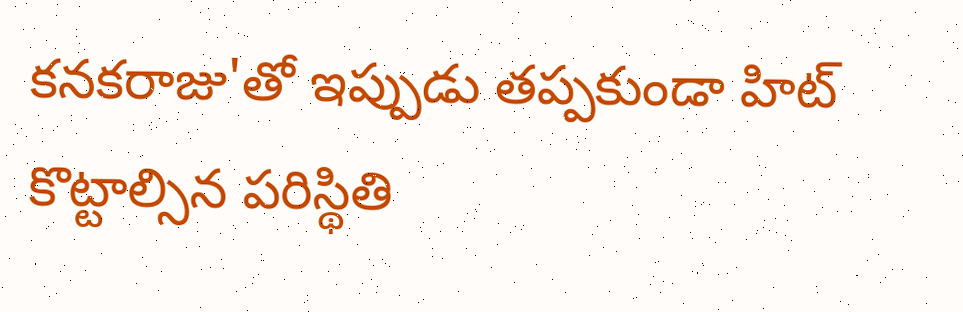కనకరాజు'తో ఇప్పుడు తప్పకుండా హిట్ కొట్టాల్సిన పరిస్థితి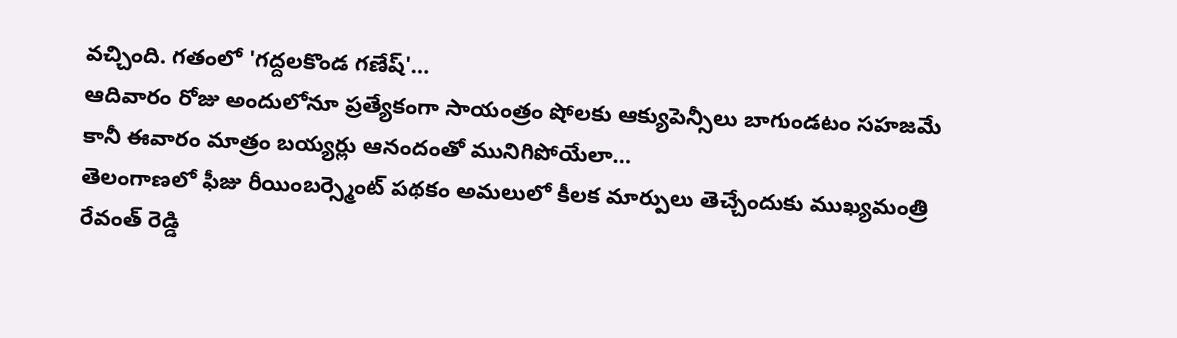వచ్చింది. గతంలో 'గద్దలకొండ గణేష్'…
ఆదివారం రోజు అందులోనూ ప్రత్యేకంగా సాయంత్రం షోలకు ఆక్యుపెన్సీలు బాగుండటం సహజమే కానీ ఈవారం మాత్రం బయ్యర్లు ఆనందంతో మునిగిపోయేలా…
తెలంగాణలో ఫీజు రీయింబర్స్మెంట్ పథకం అమలులో కీలక మార్పులు తెచ్చేందుకు ముఖ్యమంత్రి రేవంత్ రెడ్డి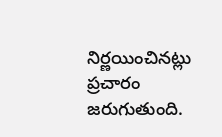నిర్ణయించినట్లు ప్రచారం జరుగుతుంది.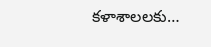కళాశాలలకు…